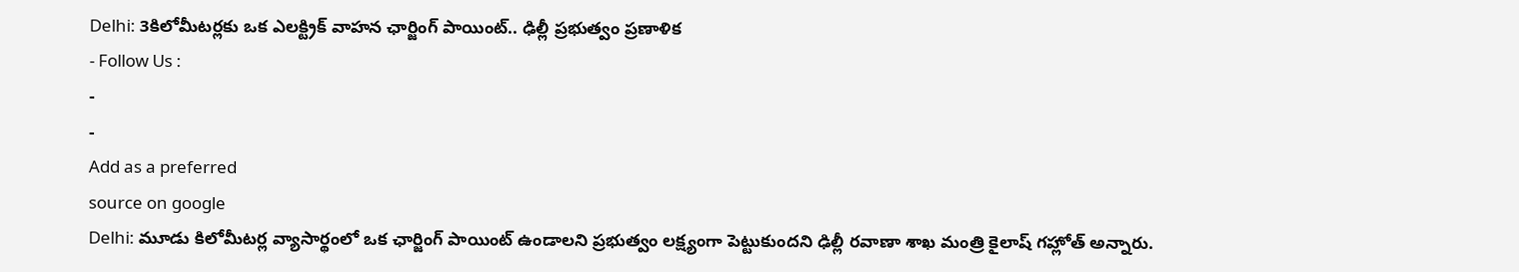Delhi: 3కిలోమీటర్లకు ఒక ఎలక్ట్రిక్ వాహన ఛార్జింగ్ పాయింట్.. ఢిల్లీ ప్రభుత్వం ప్రణాళిక
- Follow Us :
-
-
Add as a preferred
source on google
Delhi: మూడు కిలోమీటర్ల వ్యాసార్థంలో ఒక ఛార్జింగ్ పాయింట్ ఉండాలని ప్రభుత్వం లక్ష్యంగా పెట్టుకుందని ఢిల్లీ రవాణా శాఖ మంత్రి కైలాష్ గహ్లోత్ అన్నారు.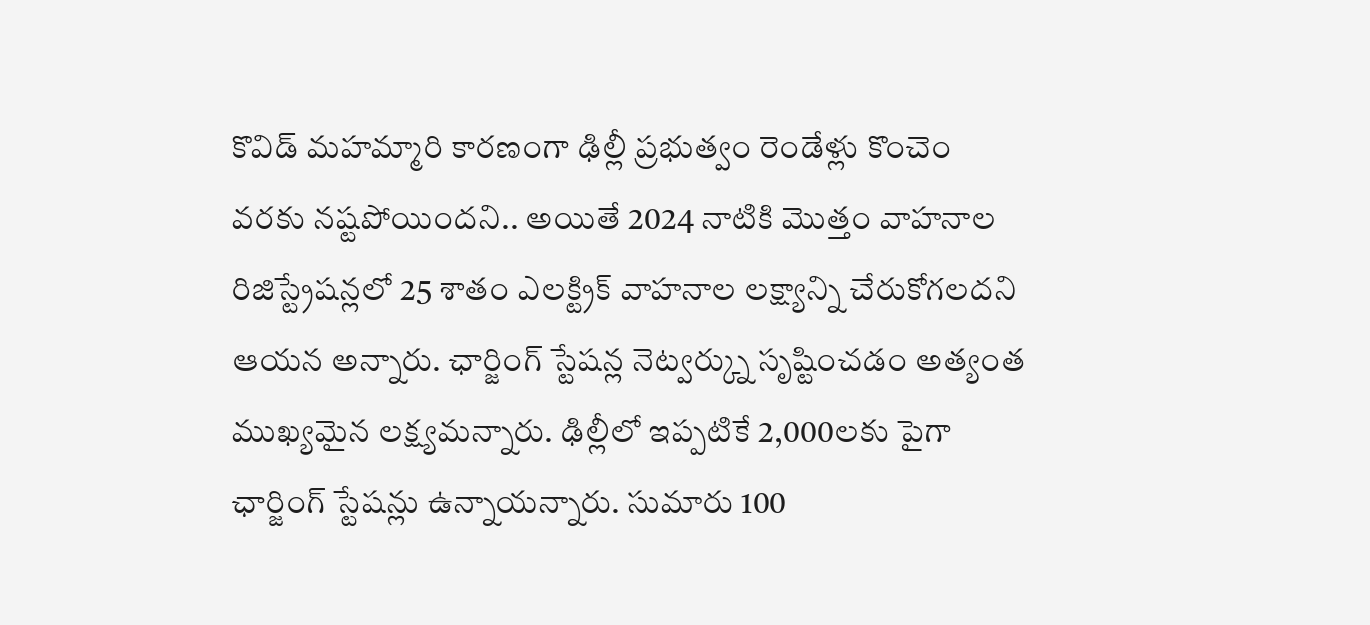కొవిడ్ మహమ్మారి కారణంగా ఢిల్లీ ప్రభుత్వం రెండేళ్లు కొంచెం వరకు నష్టపోయిందని.. అయితే 2024 నాటికి మొత్తం వాహనాల రిజిస్ట్రేషన్లలో 25 శాతం ఎలక్ట్రిక్ వాహనాల లక్ష్యాన్ని చేరుకోగలదని ఆయన అన్నారు. ఛార్జింగ్ స్టేషన్ల నెట్వర్క్ను సృష్టించడం అత్యంత ముఖ్యమైన లక్ష్యమన్నారు. ఢిల్లీలో ఇప్పటికే 2,000లకు పైగా ఛార్జింగ్ స్టేషన్లు ఉన్నాయన్నారు. సుమారు 100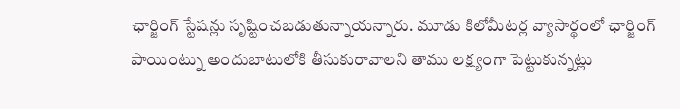ఛార్జింగ్ స్టేషన్లు సృష్టించబడుతున్నాయన్నారు. మూడు కిలోమీటర్ల వ్యాసార్థంలో ఛార్జింగ్ పాయింట్ను అందుబాటులోకి తీసుకురావాలని తాము లక్ష్యంగా పెట్టుకున్నట్లు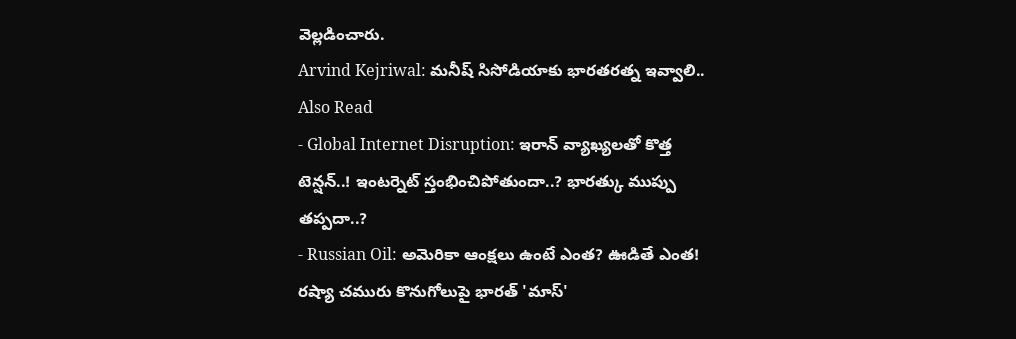వెల్లడించారు.
Arvind Kejriwal: మనీష్ సిసోడియాకు భారతరత్న ఇవ్వాలి..
Also Read
- Global Internet Disruption: ఇరాన్ వ్యాఖ్యలతో కొత్త టెన్షన్..! ఇంటర్నెట్ స్తంభించిపోతుందా..? భారత్కు ముప్పు తప్పదా..?
- Russian Oil: అమెరికా ఆంక్షలు ఉంటే ఎంత? ఊడితే ఎంత! రష్యా చమురు కొనుగోలుపై భారత్ 'మాస్'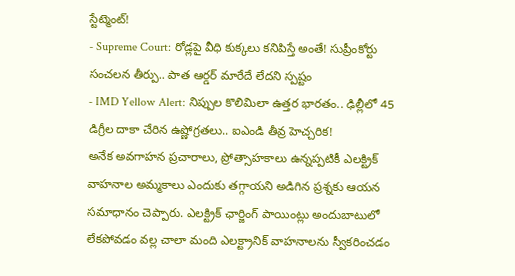స్టేట్మెంట్!
- Supreme Court: రోడ్లపై వీధి కుక్కలు కనిపిస్తే అంతే! సుప్రీంకోర్టు సంచలన తీర్పు.. పాత ఆర్డర్ మారేదే లేదని స్పష్టం
- IMD Yellow Alert: నిప్పుల కొలిమిలా ఉత్తర భారతం.. ఢిల్లీలో 45 డిగ్రీల దాకా చేరిన ఉష్ణోగ్రతలు.. ఐఎండి తీవ్ర హెచ్చరిక!
అనేక అవగాహన ప్రచారాలు, ప్రోత్సాహకాలు ఉన్నప్పటికీ ఎలక్ట్రిక్ వాహనాల అమ్మకాలు ఎందుకు తగ్గాయని అడిగిన ప్రశ్నకు ఆయన సమాధానం చెప్పారు. ఎలక్ట్రిక్ ఛార్జింగ్ పాయింట్లు అందుబాటులో లేకపోవడం వల్ల చాలా మంది ఎలక్ట్రానిక్ వాహనాలను స్వీకరించడం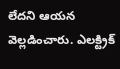లేదని ఆయన వెల్లడించారు. ఎలక్ట్రిక్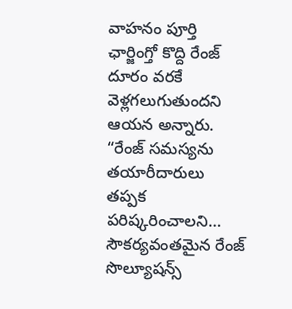వాహనం పూర్తి ఛార్జింగ్తో కొద్ది రేంజ్ దూరం వరకే వెళ్లగలుగుతుందని ఆయన అన్నారు. “రేంజ్ సమస్యను తయారీదారులు తప్పక పరిష్కరించాలని… సౌకర్యవంతమైన రేంజ్ సొల్యూషన్స్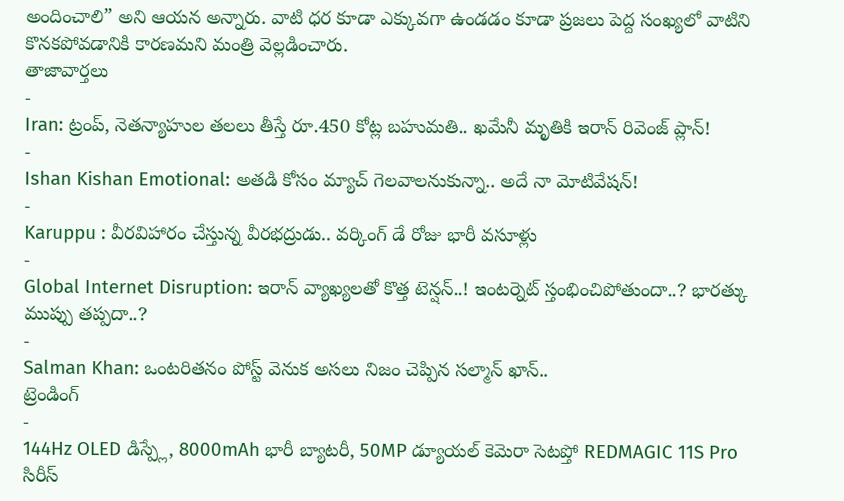అందించాలి” అని ఆయన అన్నారు. వాటి ధర కూడా ఎక్కువగా ఉండడం కూడా ప్రజలు పెద్ద సంఖ్యలో వాటిని కొనకపోవడానికి కారణమని మంత్రి వెల్లడించారు.
తాజావార్తలు
-
Iran: ట్రంప్, నెతన్యాహుల తలలు తీస్తే రూ.450 కోట్ల బహుమతి.. ఖమేనీ మృతికి ఇరాన్ రివెంజ్ ప్లాన్!
-
Ishan Kishan Emotional: అతడి కోసం మ్యాచ్ గెలవాలనుకున్నా.. అదే నా మోటివేషన్!
-
Karuppu : వీరవిహారం చేస్తున్న వీరభద్రుడు.. వర్కింగ్ డే రోజు భారీ వసూళ్లు
-
Global Internet Disruption: ఇరాన్ వ్యాఖ్యలతో కొత్త టెన్షన్..! ఇంటర్నెట్ స్తంభించిపోతుందా..? భారత్కు ముప్పు తప్పదా..?
-
Salman Khan: ఒంటరితనం పోస్ట్ వెనుక అసలు నిజం చెప్పిన సల్మాన్ ఖాన్..
ట్రెండింగ్
-
144Hz OLED డిస్ప్లే, 8000mAh భారీ బ్యాటరీ, 50MP డ్యూయల్ కెమెరా సెటప్తో REDMAGIC 11S Pro సిరీస్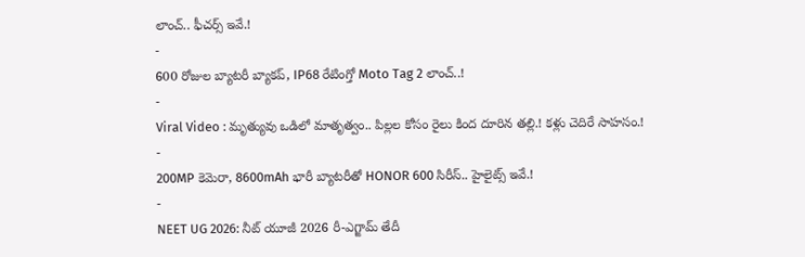లాంచ్.. ఫీచర్స్ ఇవే.!
-
600 రోజుల బ్యాటరీ బ్యాకప్, IP68 రేటింగ్తో Moto Tag 2 లాంచ్..!
-
Viral Video : మృత్యువు ఒడిలో మాతృత్వం.. పిల్లల కోసం రైలు కింద దూరిన తల్లి.! కళ్లు చెదిరే సాహసం.!
-
200MP కెమెరా, 8600mAh భారీ బ్యాటరీతో HONOR 600 సిరీస్.. హైలైట్స్ ఇవే.!
-
NEET UG 2026: నీట్ యూజీ 2026 రీ-ఎగ్జామ్ తేదీ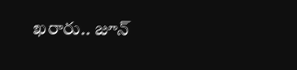ఖరారు.. జూన్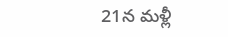21న మళ్లీ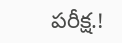పరీక్ష.!